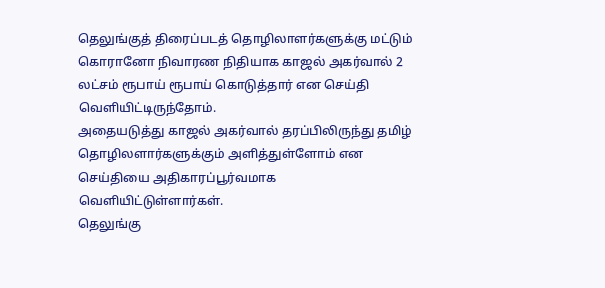தெலுங்குத் திரைப்படத் தொழிலாளர்களுக்கு மட்டும் கொரானோ நிவாரண நிதியாக காஜல் அகர்வால் 2 லட்சம் ரூபாய் ரூபாய் கொடுத்தார் என செய்தி வெளியிட்டிருந்தோம்.
அதையடுத்து காஜல் அகர்வால் தரப்பிலிருந்து தமிழ் தொழிலளார்களுக்கும் அளித்துள்ளோம் என செய்தியை அதிகாரப்பூர்வமாக வெளியிட்டுள்ளார்கள்.
தெலுங்கு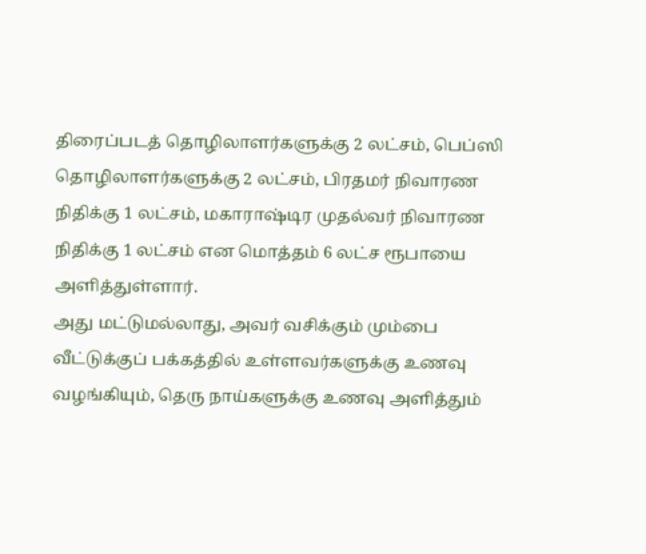திரைப்படத் தொழிலாளர்களுக்கு 2 லட்சம், பெப்ஸி தொழிலாளர்களுக்கு 2 லட்சம், பிரதமர் நிவாரண நிதிக்கு 1 லட்சம், மகாராஷ்டிர முதல்வர் நிவாரண நிதிக்கு 1 லட்சம் என மொத்தம் 6 லட்ச ரூபாயை அளித்துள்ளார்.
அது மட்டுமல்லாது, அவர் வசிக்கும் மும்பை வீட்டுக்குப் பக்கத்தில் உள்ளவர்களுக்கு உணவு வழங்கியும், தெரு நாய்களுக்கு உணவு அளித்தும்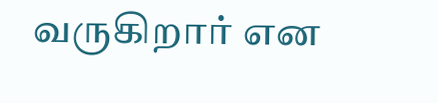வருகிறார் என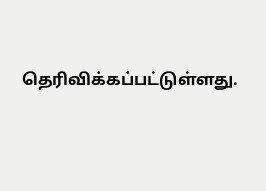தெரிவிக்கப்பட்டுள்ளது.